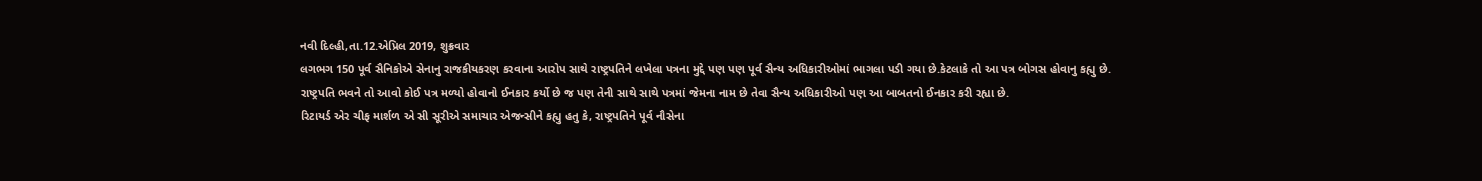નવી દિલ્હી,તા.12.એપ્રિલ 2019, શુક્રવાર
લગભગ 150 પૂર્વ સૈનિકોએ સેનાનુ રાજકીયકરણ કરવાના આરોપ સાથે રાષ્ટ્રપતિને લખેલા પત્રના મુદ્દે પણ પણ પૂર્વ સૈન્ય અધિકારીઓમાં ભાગલા પડી ગયા છે.કેટલાકે તો આ પત્ર બોગસ હોવાનુ કહ્યુ છે.
રાષ્ટ્રપતિ ભવને તો આવો કોઈ પત્ર મળ્યો હોવાનો ઈનકાર કર્યો છે જ પણ તેની સાથે સાથે પત્રમાં જેમના નામ છે તેવા સૈન્ય અધિકારીઓ પણ આ બાબતનો ઈનકાર કરી રહ્યા છે.
રિટાયર્ડ એર ચીફ માર્શળ એ સી સૂરીએ સમાચાર એજન્સીને કહ્યુ હતુ કે, રાષ્ટ્રપતિને પૂર્વ નૌસેના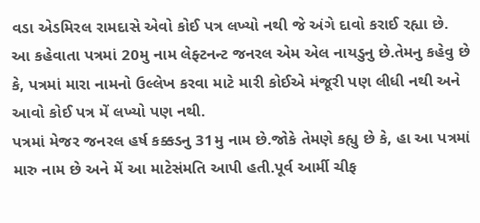વડા એડમિરલ રામદાસે એવો કોઈ પત્ર લખ્યો નથી જે અંગે દાવો કરાઈ રહ્યા છે.
આ કહેવાતા પત્રમાં 20મુ નામ લેફ્ટનન્ટ જનરલ એમ એલ નાયડુનુ છે.તેમનુ કહેવુ છે કે, પત્રમાં મારા નામનો ઉલ્લેખ કરવા માટે મારી કોઈએ મંજૂરી પણ લીધી નથી અને આવો કોઈ પત્ર મેં લખ્યો પણ નથી.
પત્રમાં મેજર જનરલ હર્ષ કક્કડનુ 31મુ નામ છે.જોકે તેમણે કહ્યુ છે કે, હા આ પત્રમાં મારુ નામ છે અને મેં આ માટેસંમતિ આપી હતી.પૂર્વ આર્મી ચીફ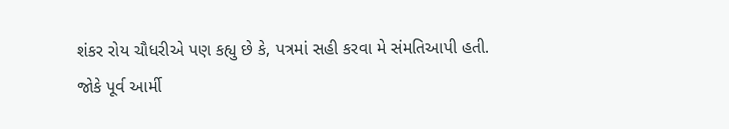શંકર રોય ચૌધરીએ પણ કહ્યુ છે કે, પત્રમાં સહી કરવા મે સંમતિઆપી હતી.
જોકે પૂર્વ આર્મી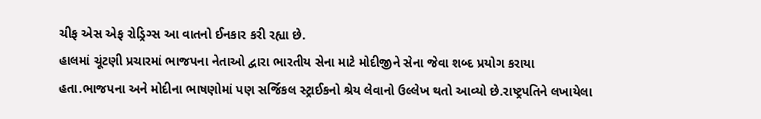ચીફ એસ એફ રોડ્રિગ્સ આ વાતનો ઈનકાર કરી રહ્યા છે.
હાલમાં ચૂંટણી પ્રચારમાં ભાજપના નેતાઓ દ્વારા ભારતીય સેના માટે મોદીજીને સેના જેવા શબ્દ પ્રયોગ કરાયા હતા.ભાજપના અને મોદીના ભાષણોમાં પણ સર્જિકલ સ્ટ્રાઈકનો શ્રેય લેવાનો ઉલ્લેખ થતો આવ્યો છે.રાષ્ટ્રપતિને લખાયેલા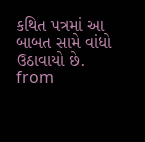કથિત પત્રમાં આ બાબત સામે વાંધો ઉઠાવાયો છે.
from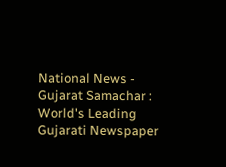National News - Gujarat Samachar : World's Leading Gujarati Newspaper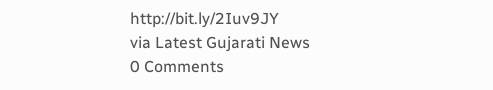http://bit.ly/2Iuv9JY
via Latest Gujarati News
0 Comments